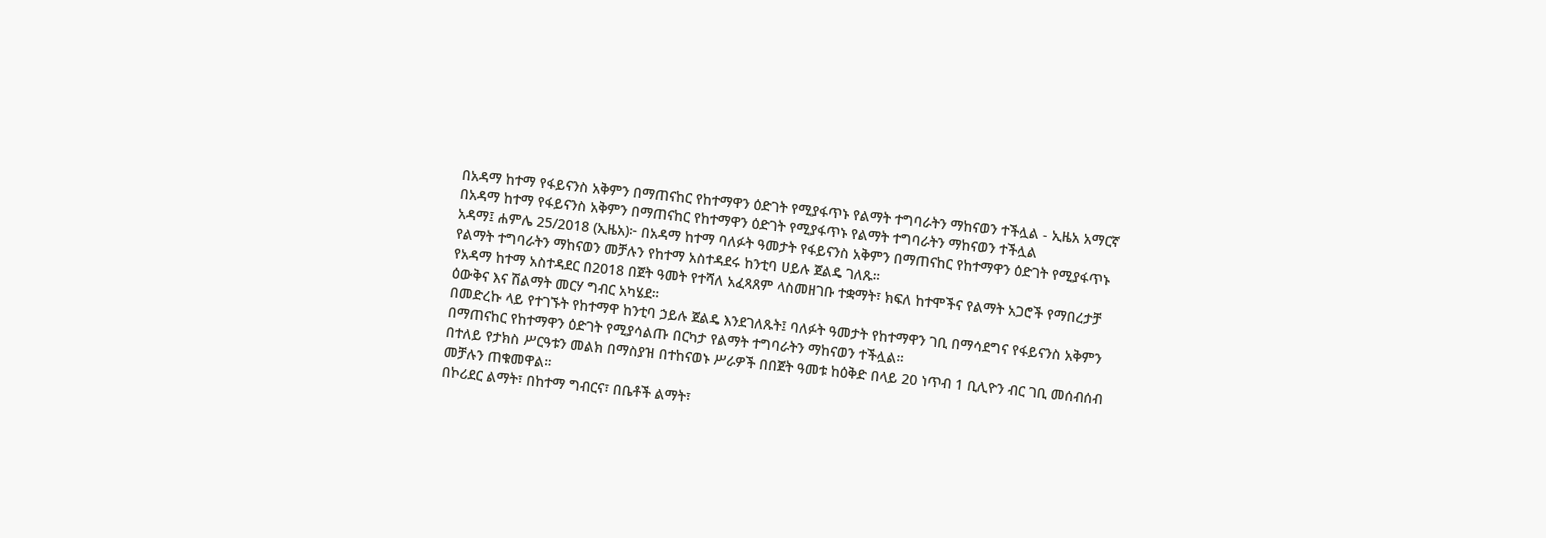በአዳማ ከተማ የፋይናንስ አቅምን በማጠናከር የከተማዋን ዕድገት የሚያፋጥኑ የልማት ተግባራትን ማከናወን ተችሏል - ኢዜአ አማርኛ
በአዳማ ከተማ የፋይናንስ አቅምን በማጠናከር የከተማዋን ዕድገት የሚያፋጥኑ የልማት ተግባራትን ማከናወን ተችሏል
አዳማ፤ ሐምሌ 25/2018 (ኢዜአ)፦ በአዳማ ከተማ ባለፉት ዓመታት የፋይናንስ አቅምን በማጠናከር የከተማዋን ዕድገት የሚያፋጥኑ የልማት ተግባራትን ማከናወን መቻሉን የከተማ አስተዳደሩ ከንቲባ ሀይሉ ጀልዴ ገለጹ።
የአዳማ ከተማ አስተዳደር በ2018 በጀት ዓመት የተሻለ አፈጻጸም ላስመዘገቡ ተቋማት፣ ክፍለ ከተሞችና የልማት አጋሮች የማበረታቻ ዕውቅና እና ሽልማት መርሃ ግብር አካሄደ።
በመድረኩ ላይ የተገኙት የከተማዋ ከንቲባ ኃይሉ ጀልዴ እንደገለጹት፤ ባለፉት ዓመታት የከተማዋን ገቢ በማሳደግና የፋይናንስ አቅምን በማጠናከር የከተማዋን ዕድገት የሚያሳልጡ በርካታ የልማት ተግባራትን ማከናወን ተችሏል።
በተለይ የታክስ ሥርዓቱን መልክ በማስያዝ በተከናወኑ ሥራዎች በበጀት ዓመቱ ከዕቅድ በላይ 20 ነጥብ 1 ቢሊዮን ብር ገቢ መሰብሰብ መቻሉን ጠቁመዋል።
በኮሪደር ልማት፣ በከተማ ግብርና፣ በቤቶች ልማት፣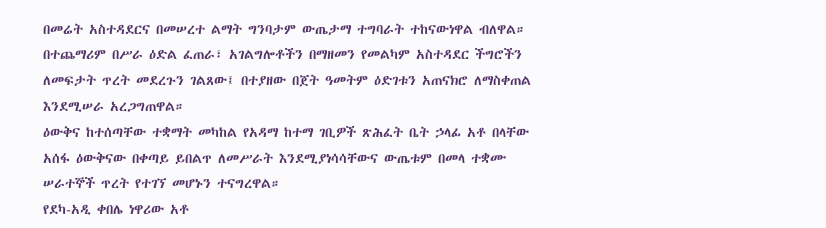በመሬት አስተዳደርና በመሠረተ ልማት ግንባታም ውጤታማ ተግባራት ተከናውነዋል ብለዋል።
በተጨማሪም በሥራ ዕድል ፈጠራ፣ አገልግሎቶችን በማዘመን የመልካም አስተዳደር ችግሮችን ለመፍታት ጥረት መደረጉን ገልጸው፤ በተያዘው በጀት ዓመትም ዕድገቱን አጠናክሮ ለማስቀጠል እንደሚሠራ አረጋግጠዋል።
ዕውቅና ከተሰጣቸው ተቋማት መካከል የአዳማ ከተማ ገቢዎች ጽሕፈት ቤት ኃላፊ አቶ በላቸው አሰፋ ዕውቅናው በቀጣይ ይበልጥ ለመሥራት እንደሚያነሳሳቸውና ውጤቱም በመላ ተቋሙ ሠራተኞች ጥረት የተገኘ መሆኑን ተናግረዋል።
የደካ-አዲ ቀበሌ ነዋሪው አቶ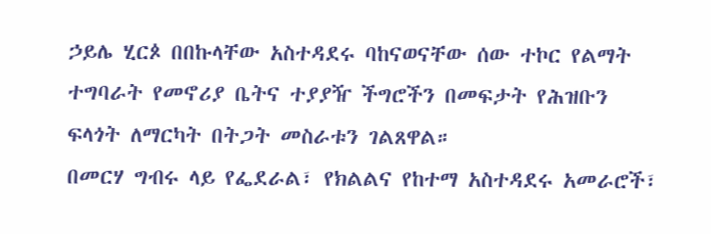ኃይሌ ሂርጶ በበኩላቸው አስተዳደሩ ባከናወናቸው ሰው ተኮር የልማት ተግባራት የመኖሪያ ቤትና ተያያዥ ችግሮችን በመፍታት የሕዝቡን ፍላጎት ለማርካት በትጋት መስራቱን ገልጸዋል።
በመርሃ ግብሩ ላይ የፌደራል፣ የክልልና የከተማ አስተዳደሩ አመራሮች፣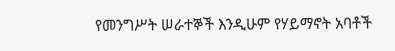የመንግሥት ሠራተኞች እንዲሁም የሃይማኖት አባቶች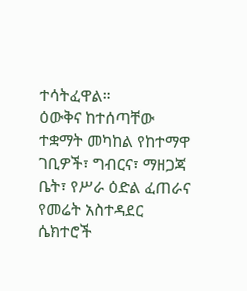ተሳትፈዋል።
ዕውቅና ከተሰጣቸው ተቋማት መካከል የከተማዋ ገቢዎች፣ ግብርና፣ ማዘጋጃ ቤት፣ የሥራ ዕድል ፈጠራና የመሬት አስተዳደር ሴክተሮች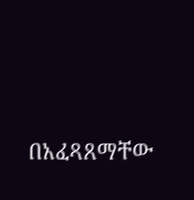በአፈጻጸማቸው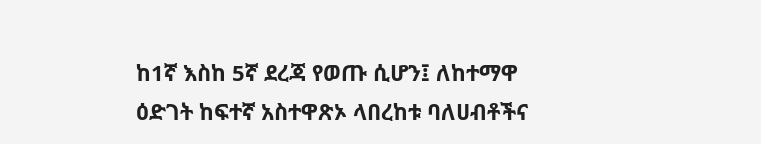ከ1ኛ እስከ 5ኛ ደረጃ የወጡ ሲሆን፤ ለከተማዋ ዕድገት ከፍተኛ አስተዋጽኦ ላበረከቱ ባለሀብቶችና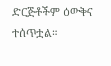ድርጅቶችም ዕውቅና ተሰጥቷል።